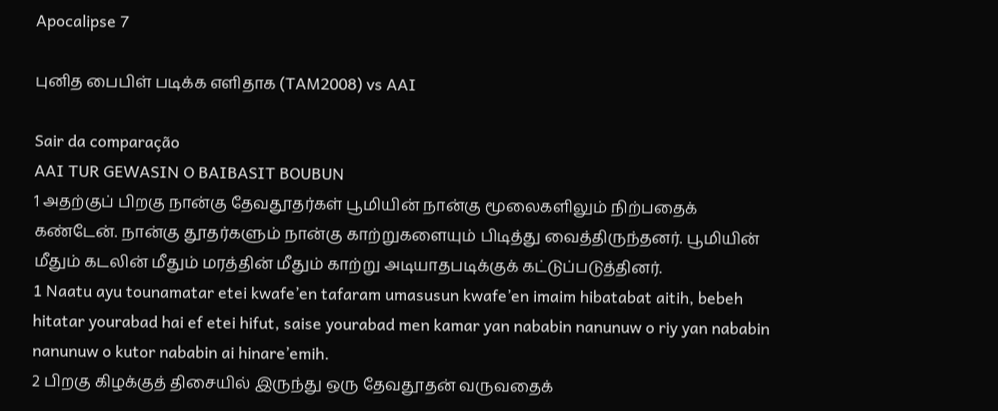Apocalipse 7

புனித பைபிள் படிக்க எளிதாக (TAM2008) vs AAI

Sair da comparação
AAI TUR GEWASIN O BAIBASIT BOUBUN
1 அதற்குப் பிறகு நான்கு தேவதூதர்கள் பூமியின் நான்கு மூலைகளிலும் நிற்பதைக் கண்டேன். நான்கு தூதர்களும் நான்கு காற்றுகளையும் பிடித்து வைத்திருந்தனர். பூமியின் மீதும் கடலின் மீதும் மரத்தின் மீதும் காற்று அடியாதபடிக்குக் கட்டுப்படுத்தினர்.
1 Naatu ayu tounamatar etei kwafe’en tafaram umasusun kwafe’en imaim hibatabat aitih, bebeh hitatar yourabad hai ef etei hifut, saise yourabad men kamar yan nababin nanunuw o riy yan nababin nanunuw o kutor nababin ai hinare’emih.
2 பிறகு கிழக்குத் திசையில் இருந்து ஒரு தேவதூதன் வருவதைக்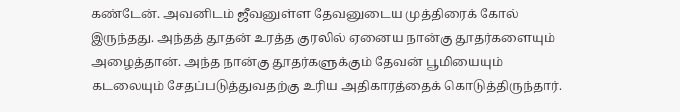கண்டேன். அவனிடம் ஜீவனுள்ள தேவனுடைய முத்திரைக் கோல் இருந்தது. அந்தத் தூதன் உரத்த குரலில் ஏனைய நான்கு தூதர்களையும் அழைத்தான். அந்த நான்கு தூதர்களுக்கும் தேவன் பூமியையும் கடலையும் சேதப்படுத்துவதற்கு உரிய அதிகாரத்தைக் கொடுத்திருந்தார்.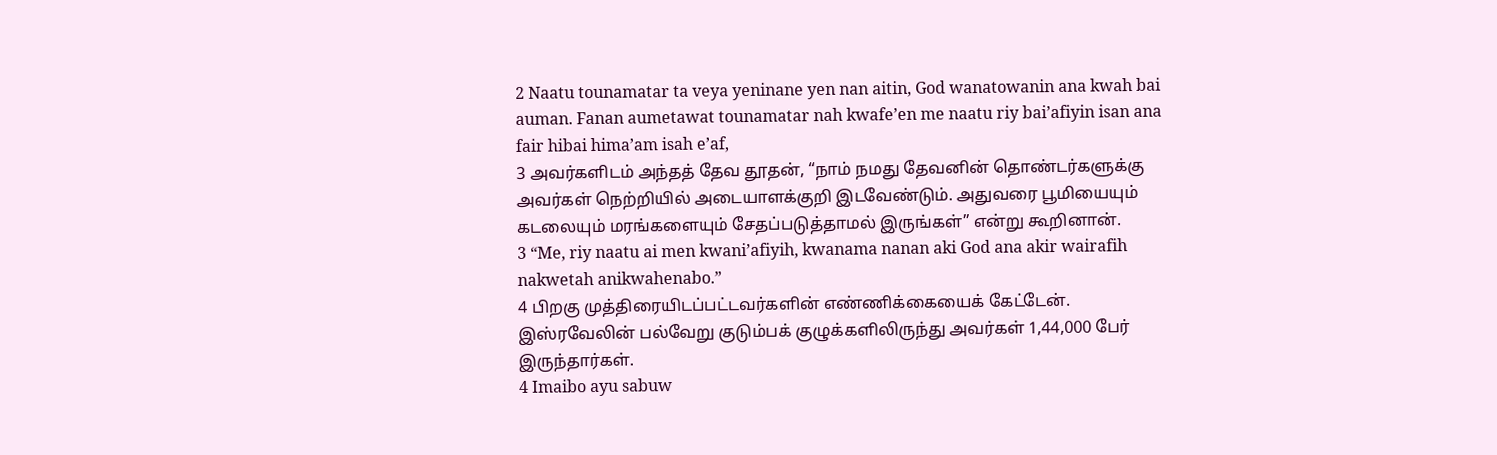2 Naatu tounamatar ta veya yeninane yen nan aitin, God wanatowanin ana kwah bai auman. Fanan aumetawat tounamatar nah kwafe’en me naatu riy bai’afiyin isan ana fair hibai hima’am isah e’af,
3 அவர்களிடம் அந்தத் தேவ தூதன், “நாம் நமது தேவனின் தொண்டர்களுக்கு அவர்கள் நெற்றியில் அடையாளக்குறி இடவேண்டும். அதுவரை பூமியையும் கடலையும் மரங்களையும் சேதப்படுத்தாமல் இருங்கள்” என்று கூறினான்.
3 “Me, riy naatu ai men kwani’afiyih, kwanama nanan aki God ana akir wairafih nakwetah anikwahenabo.”
4 பிறகு முத்திரையிடப்பட்டவர்களின் எண்ணிக்கையைக் கேட்டேன். இஸ்ரவேலின் பல்வேறு குடும்பக் குழுக்களிலிருந்து அவர்கள் 1,44,000 பேர் இருந்தார்கள்.
4 Imaibo ayu sabuw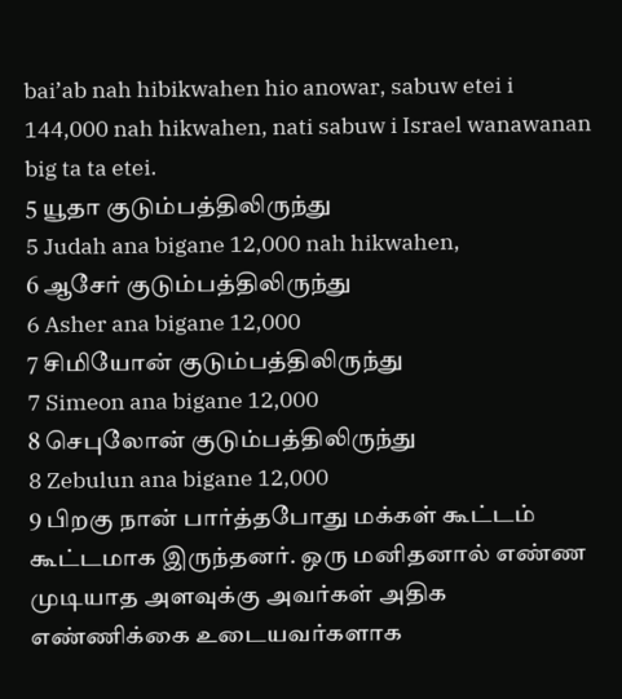bai’ab nah hibikwahen hio anowar, sabuw etei i 144,000 nah hikwahen, nati sabuw i Israel wanawanan big ta ta etei.
5 யூதா குடும்பத்திலிருந்து
5 Judah ana bigane 12,000 nah hikwahen,
6 ஆசேர் குடும்பத்திலிருந்து
6 Asher ana bigane 12,000
7 சிமியோன் குடும்பத்திலிருந்து
7 Simeon ana bigane 12,000
8 செபுலோன் குடும்பத்திலிருந்து
8 Zebulun ana bigane 12,000
9 பிறகு நான் பார்த்தபோது மக்கள் கூட்டம் கூட்டமாக இருந்தனர். ஒரு மனிதனால் எண்ண முடியாத அளவுக்கு அவர்கள் அதிக எண்ணிக்கை உடையவர்களாக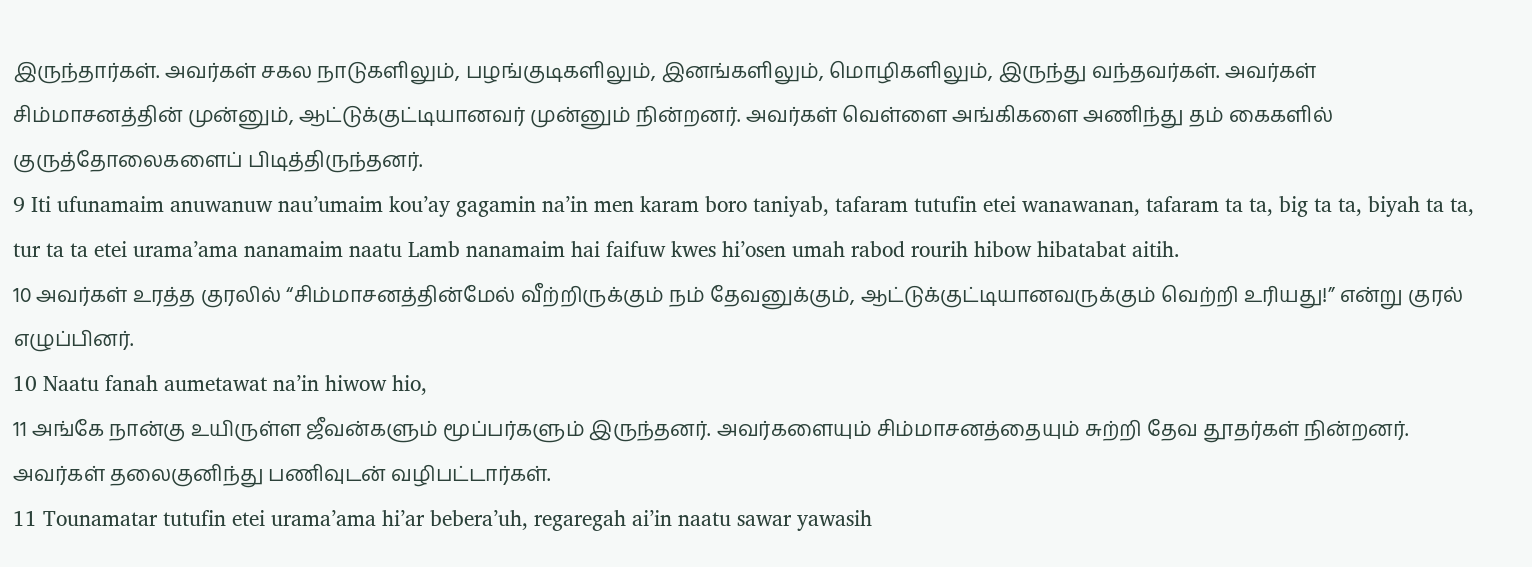இருந்தார்கள். அவர்கள் சகல நாடுகளிலும், பழங்குடிகளிலும், இனங்களிலும், மொழிகளிலும், இருந்து வந்தவர்கள். அவர்கள் சிம்மாசனத்தின் முன்னும், ஆட்டுக்குட்டியானவர் முன்னும் நின்றனர். அவர்கள் வெள்ளை அங்கிகளை அணிந்து தம் கைகளில் குருத்தோலைகளைப் பிடித்திருந்தனர்.
9 Iti ufunamaim anuwanuw nau’umaim kou’ay gagamin na’in men karam boro taniyab, tafaram tutufin etei wanawanan, tafaram ta ta, big ta ta, biyah ta ta, tur ta ta etei urama’ama nanamaim naatu Lamb nanamaim hai faifuw kwes hi’osen umah rabod rourih hibow hibatabat aitih.
10 அவர்கள் உரத்த குரலில் “சிம்மாசனத்தின்மேல் வீற்றிருக்கும் நம் தேவனுக்கும், ஆட்டுக்குட்டியானவருக்கும் வெற்றி உரியது!” என்று குரல் எழுப்பினர்.
10 Naatu fanah aumetawat na’in hiwow hio,
11 அங்கே நான்கு உயிருள்ள ஜீவன்களும் மூப்பர்களும் இருந்தனர். அவர்களையும் சிம்மாசனத்தையும் சுற்றி தேவ தூதர்கள் நின்றனர். அவர்கள் தலைகுனிந்து பணிவுடன் வழிபட்டார்கள்.
11 Tounamatar tutufin etei urama’ama hi’ar bebera’uh, regaregah ai’in naatu sawar yawasih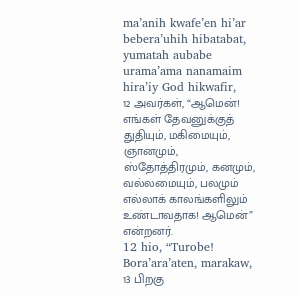ma’anih kwafe’en hi’ar bebera’uhih hibatabat, yumatah aubabe urama’ama nanamaim hira’iy God hikwafir,
12 அவர்கள், “ஆமென்! எங்கள் தேவனுக்குத் துதியும், மகிமையும், ஞானமும், ஸ்தோத்திரமும், கனமும், வல்லமையும், பலமும் எல்லாக் காலங்களிலும் உண்டாவதாக! ஆமென்” என்றனர்.
12 hio, “Turobe! Bora’ara’aten, marakaw,
13 பிறகு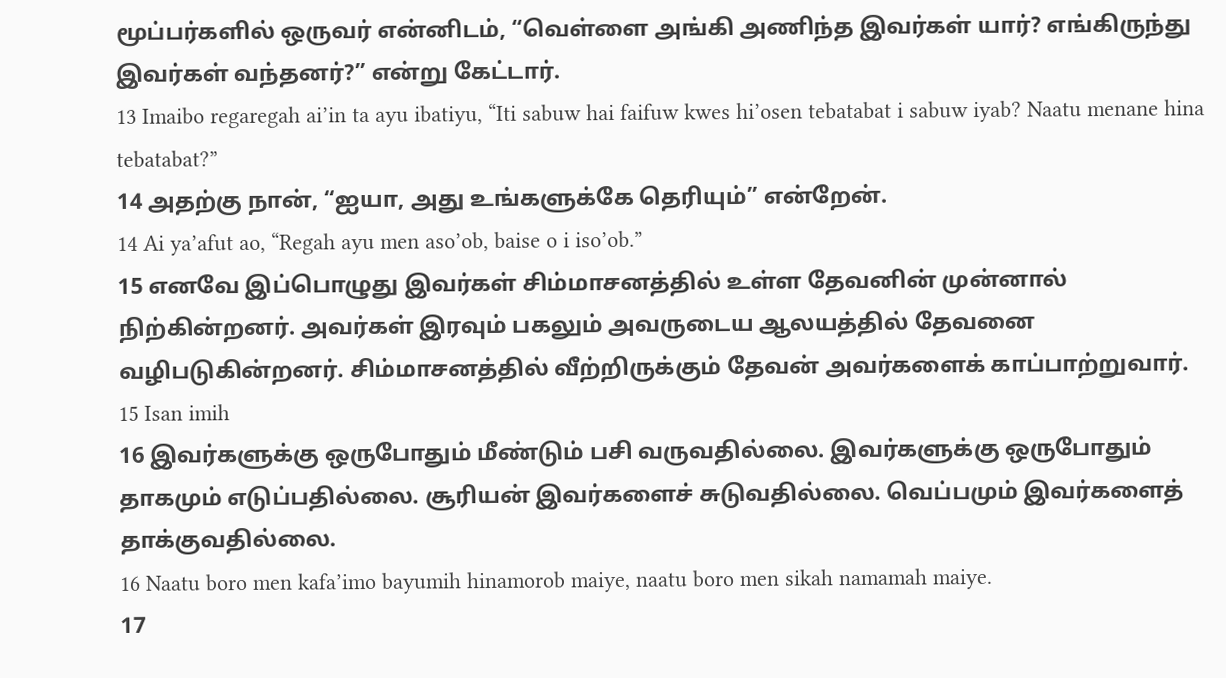மூப்பர்களில் ஒருவர் என்னிடம், “வெள்ளை அங்கி அணிந்த இவர்கள் யார்? எங்கிருந்து இவர்கள் வந்தனர்?” என்று கேட்டார்.
13 Imaibo regaregah ai’in ta ayu ibatiyu, “Iti sabuw hai faifuw kwes hi’osen tebatabat i sabuw iyab? Naatu menane hina tebatabat?”
14 அதற்கு நான், “ஐயா, அது உங்களுக்கே தெரியும்” என்றேன்.
14 Ai ya’afut ao, “Regah ayu men aso’ob, baise o i iso’ob.”
15 எனவே இப்பொழுது இவர்கள் சிம்மாசனத்தில் உள்ள தேவனின் முன்னால் நிற்கின்றனர். அவர்கள் இரவும் பகலும் அவருடைய ஆலயத்தில் தேவனை வழிபடுகின்றனர். சிம்மாசனத்தில் வீற்றிருக்கும் தேவன் அவர்களைக் காப்பாற்றுவார்.
15 Isan imih
16 இவர்களுக்கு ஒருபோதும் மீண்டும் பசி வருவதில்லை. இவர்களுக்கு ஒருபோதும் தாகமும் எடுப்பதில்லை. சூரியன் இவர்களைச் சுடுவதில்லை. வெப்பமும் இவர்களைத் தாக்குவதில்லை.
16 Naatu boro men kafa’imo bayumih hinamorob maiye, naatu boro men sikah namamah maiye.
17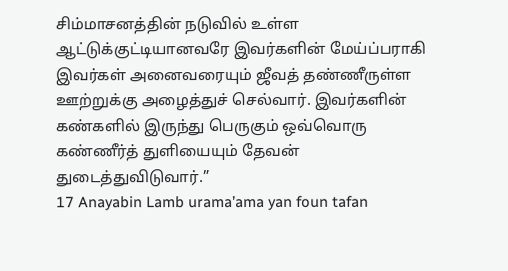சிம்மாசனத்தின் நடுவில் உள்ள ஆட்டுக்குட்டியானவரே இவர்களின் மேய்ப்பராகி இவர்கள் அனைவரையும் ஜீவத் தண்ணீருள்ள ஊற்றுக்கு அழைத்துச் செல்வார். இவர்களின் கண்களில் இருந்து பெருகும் ஒவ்வொரு கண்ணீர்த் துளியையும் தேவன் துடைத்துவிடுவார்.”
17 Anayabin Lamb urama’ama yan foun tafan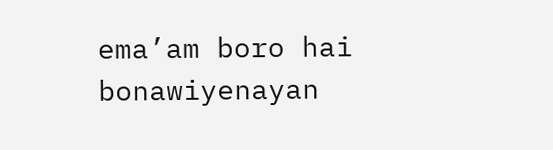ema’am boro hai bonawiyenayan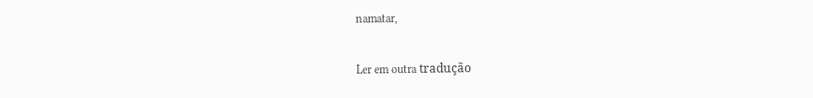namatar,

Ler em outra tradução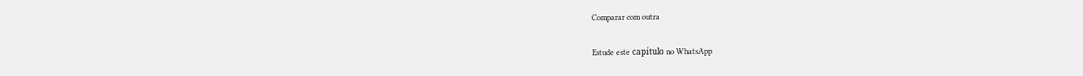Comparar com outra

Estude este capítulo no WhatsApp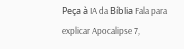Peça à IA da Bíblia Fala para explicar Apocalipse 7,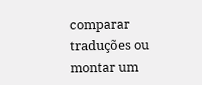comparar traduções ou montar um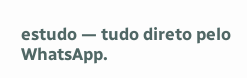estudo — tudo direto pelo WhatsApp.